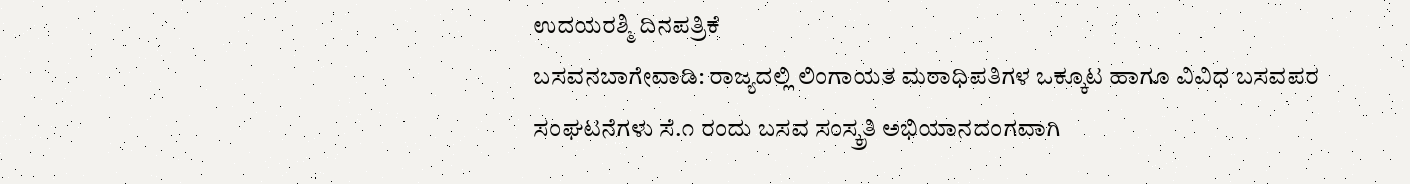ಉದಯರಶ್ಮಿ ದಿನಪತ್ರಿಕೆ
ಬಸವನಬಾಗೇವಾಡಿ: ರಾಜ್ಯದಲ್ಲಿ ಲಿಂಗಾಯತ ಮಠಾಧಿಪತಿಗಳ ಒಕ್ಕೂಟ ಹಾಗೂ ವಿವಿಧ ಬಸವಪರ ಸಂಘಟನೆಗಳು ಸೆ.೧ ರಂದು ಬಸವ ಸಂಸ್ಕ್ರತಿ ಅಭಿಯಾನದಂಗವಾಗಿ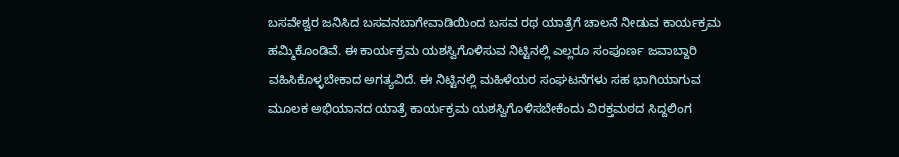ಬಸವೇಶ್ವರ ಜನಿಸಿದ ಬಸವನಬಾಗೇವಾಡಿಯಿಂದ ಬಸವ ರಥ ಯಾತ್ರೆಗೆ ಚಾಲನೆ ನೀಡುವ ಕಾರ್ಯಕ್ರಮ ಹಮ್ಮಿಕೊಂಡಿವೆ. ಈ ಕಾರ್ಯಕ್ರಮ ಯಶಸ್ವಿಗೊಳಿಸುವ ನಿಟ್ಟಿನಲ್ಲಿ ಎಲ್ಲರೂ ಸಂಪೂರ್ಣ ಜವಾಬ್ದಾರಿ ವಹಿಸಿಕೊಳ್ಳಬೇಕಾದ ಅಗತ್ಯವಿದೆ. ಈ ನಿಟ್ಟಿನಲ್ಲಿ ಮಹಿಳೆಯರ ಸಂಘಟನೆಗಳು ಸಹ ಭಾಗಿಯಾಗುವ ಮೂಲಕ ಅಭಿಯಾನದ ಯಾತ್ರೆ ಕಾರ್ಯಕ್ರಮ ಯಶಸ್ವಿಗೊಳಿಸಬೇಕೆಂದು ವಿರಕ್ತಮಠದ ಸಿದ್ದಲಿಂಗ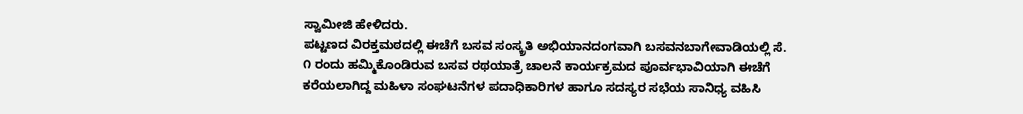ಸ್ವಾಮೀಜಿ ಹೇಳಿದರು.
ಪಟ್ಟಣದ ವಿರಕ್ತಮಠದಲ್ಲಿ ಈಚೆಗೆ ಬಸವ ಸಂಸ್ಕ್ರತಿ ಅಭಿಯಾನದಂಗವಾಗಿ ಬಸವನಬಾಗೇವಾಡಿಯಲ್ಲಿ ಸೆ. ೧ ರಂದು ಹಮ್ಮಿಕೊಂಡಿರುವ ಬಸವ ರಥಯಾತ್ರೆ ಚಾಲನೆ ಕಾರ್ಯಕ್ರಮದ ಪೂರ್ವಭಾವಿಯಾಗಿ ಈಚೆಗೆ ಕರೆಯಲಾಗಿದ್ದ ಮಹಿಳಾ ಸಂಘಟನೆಗಳ ಪದಾಧಿಕಾರಿಗಳ ಹಾಗೂ ಸದಸ್ಯರ ಸಭೆಯ ಸಾನಿಧ್ಯ ವಹಿಸಿ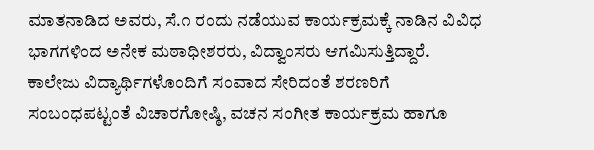ಮಾತನಾಡಿದ ಅವರು, ಸೆ.೧ ರಂದು ನಡೆಯುವ ಕಾರ್ಯಕ್ರಮಕ್ಕೆ ನಾಡಿನ ವಿವಿಧ ಭಾಗಗಳಿಂದ ಅನೇಕ ಮಠಾಧೀಶರರು, ವಿದ್ವಾಂಸರು ಆಗಮಿಸುತ್ತಿದ್ದಾರೆ. ಕಾಲೇಜು ವಿದ್ಯಾರ್ಥಿಗಳೊಂದಿಗೆ ಸಂವಾದ ಸೇರಿದಂತೆ ಶರಣರಿಗೆ ಸಂಬಂಧಪಟ್ಟಂತೆ ವಿಚಾರಗೋಷ್ಠಿ, ವಚನ ಸಂಗೀತ ಕಾರ್ಯಕ್ರಮ ಹಾಗೂ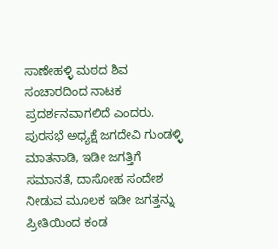ಸಾಣೇಹಳ್ಳಿ ಮಠದ ಶಿವ ಸಂಚಾರದಿಂದ ನಾಟಕ ಪ್ರದರ್ಶನವಾಗಲಿದೆ ಎಂದರು.
ಪುರಸಭೆ ಅಧ್ಯಕ್ಷೆ ಜಗದೇವಿ ಗುಂಡಳ್ಳಿ ಮಾತನಾಡಿ, ಇಡೀ ಜಗತ್ತಿಗೆ ಸಮಾನತೆ, ದಾಸೋಹ ಸಂದೇಶ ನೀಡುವ ಮೂಲಕ ಇಡೀ ಜಗತ್ತನ್ನು ಪ್ರೀತಿಯಿಂದ ಕಂಡ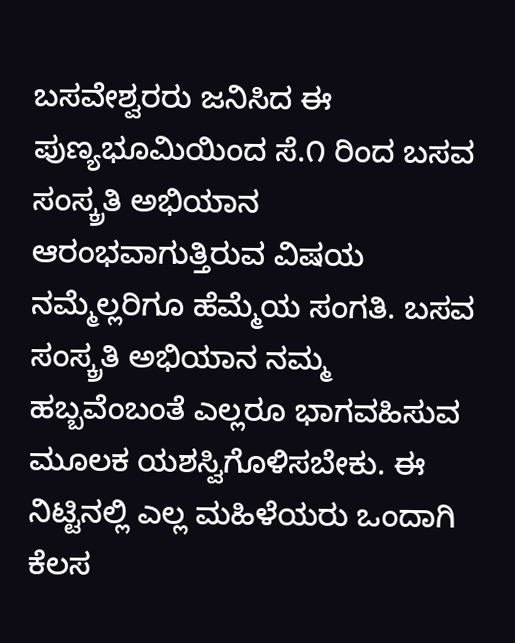ಬಸವೇಶ್ವರರು ಜನಿಸಿದ ಈ ಪುಣ್ಯಭೂಮಿಯಿಂದ ಸೆ.೧ ರಿಂದ ಬಸವ ಸಂಸ್ಕ್ರತಿ ಅಭಿಯಾನ ಆರಂಭವಾಗುತ್ತಿರುವ ವಿಷಯ ನಮ್ಮೆಲ್ಲರಿಗೂ ಹೆಮ್ಮೆಯ ಸಂಗತಿ. ಬಸವ ಸಂಸ್ಕ್ರತಿ ಅಭಿಯಾನ ನಮ್ಮ ಹಬ್ಬವೆಂಬಂತೆ ಎಲ್ಲರೂ ಭಾಗವಹಿಸುವ ಮೂಲಕ ಯಶಸ್ವಿಗೊಳಿಸಬೇಕು. ಈ ನಿಟ್ಟಿನಲ್ಲಿ ಎಲ್ಲ ಮಹಿಳೆಯರು ಒಂದಾಗಿ ಕೆಲಸ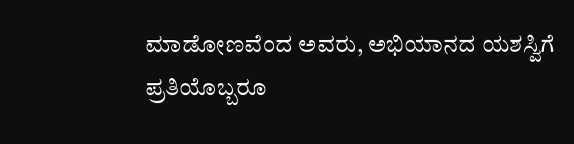ಮಾಡೋಣವೆಂದ ಅವರು, ಅಭಿಯಾನದ ಯಶಸ್ವಿಗೆ ಪ್ರತಿಯೊಬ್ಬರೂ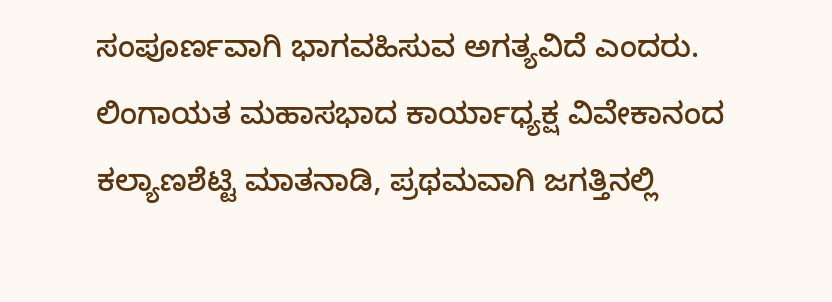ಸಂಪೂರ್ಣವಾಗಿ ಭಾಗವಹಿಸುವ ಅಗತ್ಯವಿದೆ ಎಂದರು.
ಲಿಂಗಾಯತ ಮಹಾಸಭಾದ ಕಾರ್ಯಾಧ್ಯಕ್ಷ ವಿವೇಕಾನಂದ ಕಲ್ಯಾಣಶೆಟ್ಟಿ ಮಾತನಾಡಿ, ಪ್ರಥಮವಾಗಿ ಜಗತ್ತಿನಲ್ಲಿ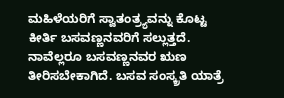ಮಹಿಳೆಯರಿಗೆ ಸ್ವಾತಂತ್ರ್ಯವನ್ನು ಕೊಟ್ಟ ಕೀರ್ತಿ ಬಸವಣ್ಣನವರಿಗೆ ಸಲ್ಲುತ್ತದೆ. ನಾವೆಲ್ಲರೂ ಬಸವಣ್ಣನವರ ಋಣ ತೀರಿಸಬೇಕಾಗಿದೆ. ಬಸವ ಸಂಸ್ಕ್ರತಿ ಯಾತ್ರೆ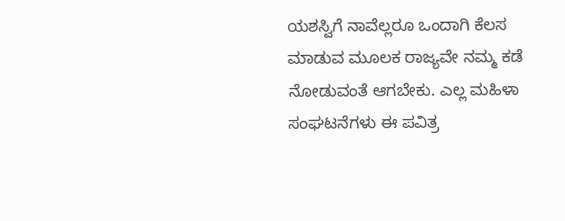ಯಶಸ್ವಿಗೆ ನಾವೆಲ್ಲರೂ ಒಂದಾಗಿ ಕೆಲಸ ಮಾಡುವ ಮೂಲಕ ರಾಜ್ಯವೇ ನಮ್ಮ ಕಡೆ ನೋಡುವಂತೆ ಆಗಬೇಕು. ಎಲ್ಲ ಮಹಿಳಾ ಸಂಘಟನೆಗಳು ಈ ಪವಿತ್ರ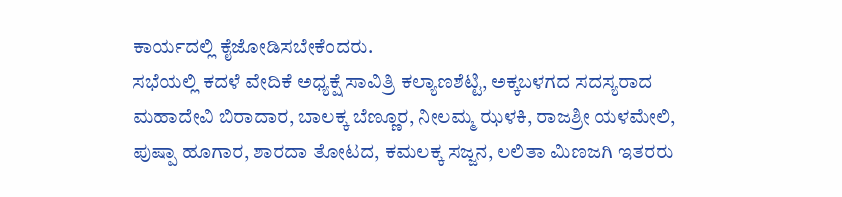ಕಾರ್ಯದಲ್ಲಿ ಕೈಜೋಡಿಸಬೇಕೆಂದರು.
ಸಭೆಯಲ್ಲಿ ಕದಳೆ ವೇದಿಕೆ ಅಧ್ಯಕ್ಷೆ ಸಾವಿತ್ರಿ ಕಲ್ಯಾಣಶೆಟ್ಟಿ, ಅಕ್ಕಬಳಗದ ಸದಸ್ಯರಾದ ಮಹಾದೇವಿ ಬಿರಾದಾರ, ಬಾಲಕ್ಕ ಬೆಣ್ಣೂರ, ನೀಲಮ್ಮ ಝಳಕಿ, ರಾಜಶ್ರೀ ಯಳಮೇಲಿ, ಪುಷ್ಪಾ ಹೂಗಾರ, ಶಾರದಾ ತೋಟದ, ಕಮಲಕ್ಕ ಸಜ್ಜನ, ಲಲಿತಾ ಮಿಣಜಗಿ ಇತರರು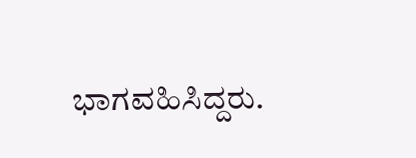ಭಾಗವಹಿಸಿದ್ದರು.